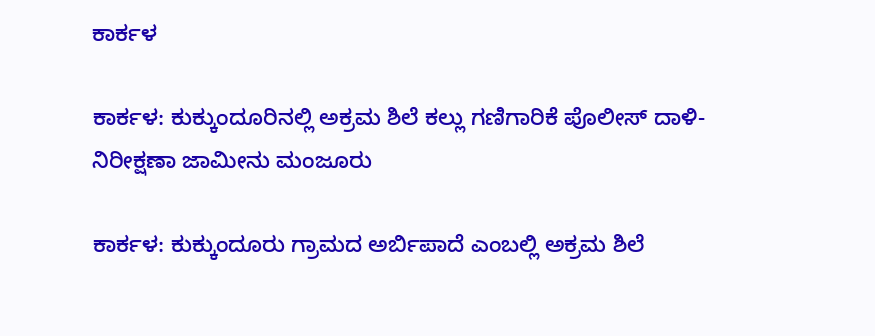ಕಾರ್ಕಳ

ಕಾರ್ಕಳ: ಕುಕ್ಕುಂದೂರಿನಲ್ಲಿ ಅಕ್ರಮ ಶಿಲೆ ಕಲ್ಲು ಗಣಿಗಾರಿಕೆ ಪೊಲೀಸ್ ದಾಳಿ- ನಿರೀಕ್ಷಣಾ ಜಾಮೀನು ಮಂಜೂರು

ಕಾರ್ಕಳ: ಕುಕ್ಕುಂದೂರು ಗ್ರಾಮದ ಅರ್ಬಿಪಾದೆ ಎಂಬಲ್ಲಿ ಅಕ್ರಮ ಶಿಲೆ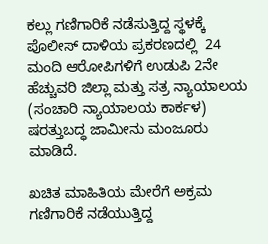ಕಲ್ಲು ಗಣಿಗಾರಿಕೆ ನಡೆಸುತ್ತಿದ್ದ ಸ್ಥಳಕ್ಕೆ ಪೊಲೀಸ್ ದಾಳಿಯ ಪ್ರಕರಣದಲ್ಲಿ  24 ಮಂದಿ ಆರೋಪಿಗಳಿಗೆ ಉಡುಪಿ 2ನೇ ಹೆಚ್ಚುವರಿ ಜಿಲ್ಲಾ ಮತ್ತು ಸತ್ರ ನ್ಯಾಯಾಲಯ (ಸಂಚಾರಿ ನ್ಯಾಯಾಲಯ ಕಾರ್ಕಳ) ಷರತ್ತುಬದ್ಧ ಜಾಮೀನು ಮಂಜೂರು ಮಾಡಿದೆ.

ಖಚಿತ ಮಾಹಿತಿಯ ಮೇರೆಗೆ ಅಕ್ರಮ ಗಣಿಗಾರಿಕೆ ನಡೆಯುತ್ತಿದ್ದ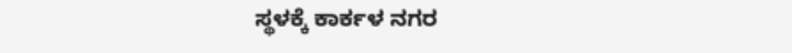ಸ್ಥಳಕ್ಕೆ ಕಾರ್ಕಳ ನಗರ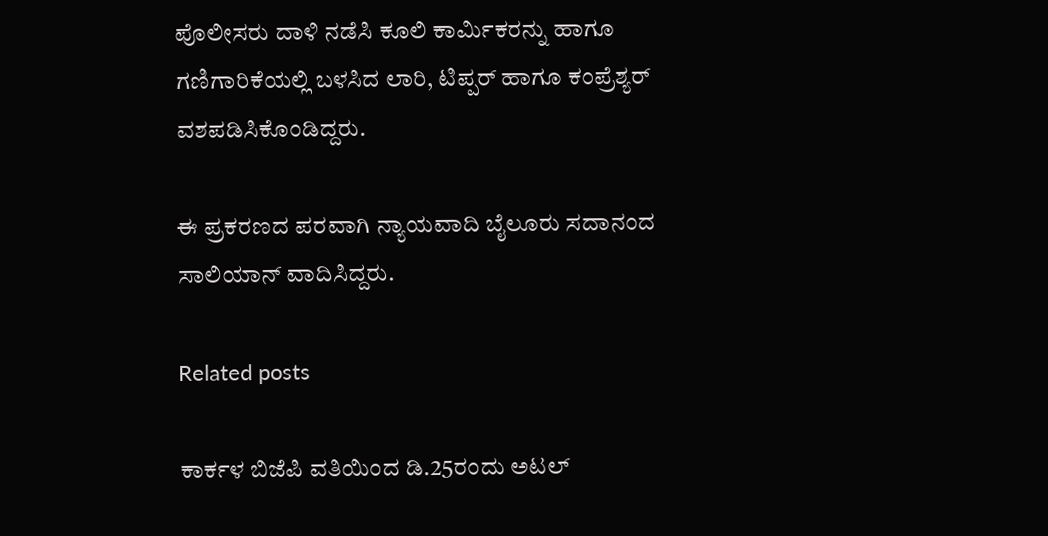ಪೊಲೀಸರು ದಾಳಿ ನಡೆಸಿ ಕೂಲಿ ಕಾರ್ಮಿಕರನ್ನು ಹಾಗೂ ಗಣಿಗಾರಿಕೆಯಲ್ಲಿ ಬಳಸಿದ ಲಾರಿ, ಟಿಪ್ಪರ್ ಹಾಗೂ ಕಂಪ್ರೆಶ್ಯರ್ ವಶಪಡಿಸಿಕೊಂಡಿದ್ದರು.

ಈ ಪ್ರಕರಣದ ಪರವಾಗಿ ನ್ಯಾಯವಾದಿ ಬೈಲೂರು ಸದಾನಂದ ಸಾಲಿಯಾನ್ ವಾದಿಸಿದ್ದರು.

Related posts

ಕಾರ್ಕಳ ಬಿಜೆಪಿ ವತಿಯಿಂದ ಡಿ.25ರಂದು ಅಟಲ್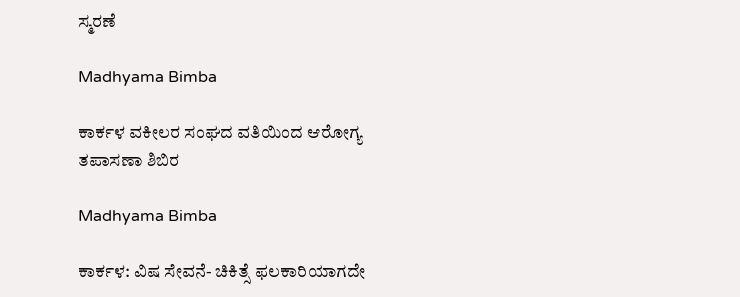ಸ್ಮರಣೆ

Madhyama Bimba

ಕಾರ್ಕಳ ವಕೀಲರ ಸಂಘದ ವತಿಯಿಂದ ಆರೋಗ್ಯ ತಪಾಸಣಾ ಶಿಬಿರ

Madhyama Bimba

ಕಾರ್ಕಳ: ವಿಷ ಸೇವನೆ- ಚಿಕಿತ್ಸೆ ಫಲಕಾರಿಯಾಗದೇ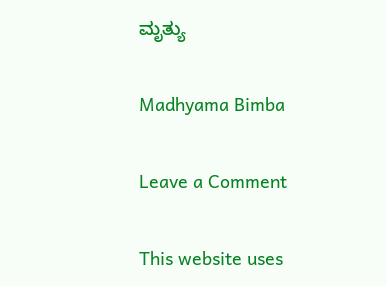ಮೃತ್ಯು

Madhyama Bimba

Leave a Comment

This website uses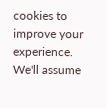cookies to improve your experience. We'll assume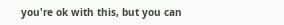you're ok with this, but you can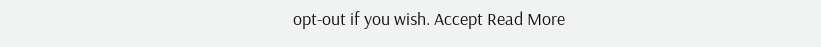opt-out if you wish. Accept Read More